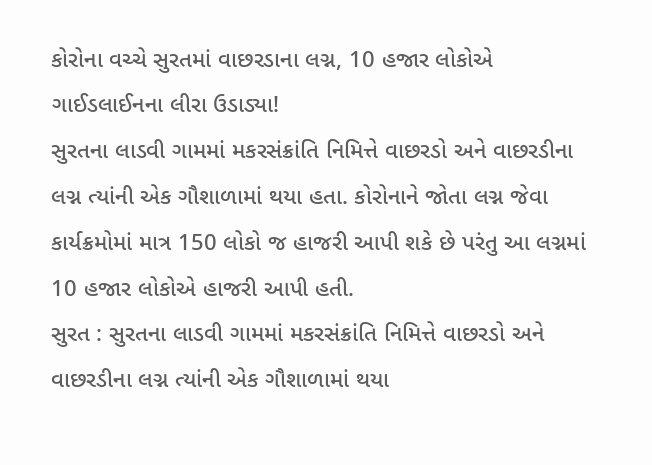કોરોના વચ્ચે સુરતમાં વાછરડાના લગ્ન, 10 હજાર લોકોએ ગાઈડલાઈનના લીરા ઉડાડ્યા!
સુરતના લાડવી ગામમાં મકરસંક્રાંતિ નિમિત્તે વાછરડો અને વાછરડીના લગ્ન ત્યાંની એક ગૌશાળામાં થયા હતા. કોરોનાને જોતા લગ્ન જેવા કાર્યક્રમોમાં માત્ર 150 લોકો જ હાજરી આપી શકે છે પરંતુ આ લગ્નમાં 10 હજાર લોકોએ હાજરી આપી હતી.
સુરત : સુરતના લાડવી ગામમાં મકરસંક્રાંતિ નિમિત્તે વાછરડો અને વાછરડીના લગ્ન ત્યાંની એક ગૌશાળામાં થયા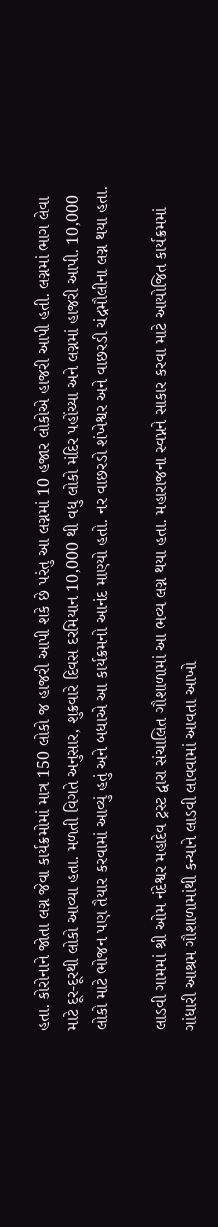હતા. કોરોનાને જોતા લગ્ન જેવા કાર્યક્રમોમાં માત્ર 150 લોકો જ હાજરી આપી શકે છે પરંતુ આ લગ્નમાં 10 હજાર લોકોએ હાજરી આપી હતી. લગ્નમાં ભાગ લેવા માટે દૂર-દૂરથી લોકો આવ્યા હતા. મળતી વિગતે અનુસાર, શુક્રવારે દિવસ દરમિયાન 10,000 થી વધુ લોકો મંદિર પહોંચ્યા અને લગ્નમાં હાજરી આપી. 10,000 લોકો માટે ભોજન પણ તૈયાર કરવામાં આવ્યું હતું અને બધાએ આ કાર્યક્રમનો આનંદ માણ્યો હતો. નર વાછરડો શંખેશ્વર અને વાછરડી ચંદ્રમૌલીના લગ્ન થયા હતા.

લાડવી ગામમાં શ્રી ઓમ નંદેશ્વર મહાદેવ ટ્રસ્ટ દ્વારા સંચાલિત ગૌશાળામાં આ ભવ્ય લગ્ન થયા હતા. મહારાજના સ્વપ્નને સાકાર કરવા માટે આયોજિત કાર્યક્રમમાં ગાંધારી આશ્રમ ગૌશાળામાંથી કન્યાને લાડવી લાવવામાં આવતા આખો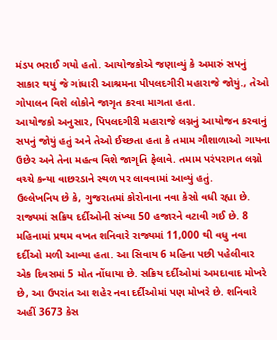મંડપ ભરાઈ ગયો હતો. આયોજકોએ જણાવ્યું કે અમારું સપનું સાકાર થયું જે ગાંધારી આશ્રમના પીપલદગીરી મહારાજે જોયું., તેઓ ગોપાલન વિશે લોકોને જાગૃત કરવા માગતા હતા.
આયોજકો અનુસાર, પિપલદગીરી મહારાજે લગ્નનું આયોજન કરવાનું સપનું જોયું હતું અને તેઓ ઈચ્છતા હતા કે તમામ ગૌશાળાઓ ગાયના ઉછેર અને તેના મહત્વ વિશે જાગૃતિ ફેલાવે. તમામ પરંપરાગત લગ્નો વચ્ચે કન્યા વાછરડાને સ્થળ પર લાવવામાં આવ્યું હતું.
ઉલ્લેખનિય છે કે, ગુજરાતમાં કોરોનાના નવા કેસો વધી રહ્યા છે. રાજ્યમાં સક્રિય દર્દીઓની સંખ્યા 50 હજારને વટાવી ગઈ છે. 8 મહિનામાં પ્રથમ વખત શનિવારે રાજ્યમાં 11,000 થી વધુ નવા દર્દીઓ મળી આવ્યા હતા. આ સિવાય 6 મહિના પછી પહેલીવાર એક દિવસમાં 5 મોત નોંધાયા છે. સક્રિય દર્દીઓમાં અમદાવાદ મોખરે છે, આ ઉપરાંત આ શહેર નવા દર્દીઓમાં પણ મોખરે છે. શનિવારે અહીં 3673 કેસ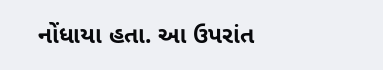નોંધાયા હતા. આ ઉપરાંત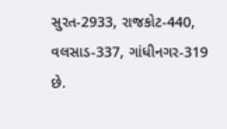સુરત-2933, રાજકોટ-440, વલસાડ-337, ગાંધીનગર-319 છે.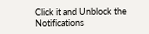Click it and Unblock the Notifications